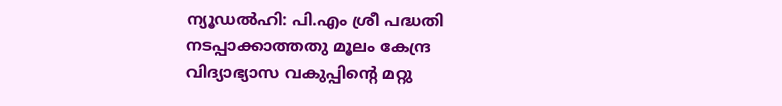ന്യൂഡൽഹി: പി.എം ശ്രീ പദ്ധതി നടപ്പാക്കാത്തതു മൂലം കേന്ദ്ര വിദ്യാഭ്യാസ വകുപ്പിന്റെ മറ്റു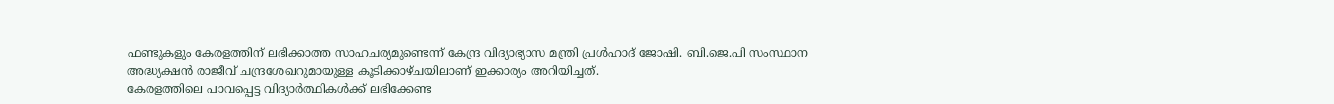ഫണ്ടുകളും കേരളത്തിന് ലഭിക്കാത്ത സാഹചര്യമുണ്ടെന്ന് കേന്ദ്ര വിദ്യാഭ്യാസ മന്ത്രി പ്രൾഹാദ് ജോഷി. ബി.ജെ.പി സംസ്ഥാന അദ്ധ്യക്ഷൻ രാജീവ് ചന്ദ്രശേഖറുമായുള്ള കൂടിക്കാഴ്ചയിലാണ് ഇക്കാര്യം അറിയിച്ചത്.
കേരളത്തിലെ പാവപ്പെട്ട വിദ്യാർത്ഥികൾക്ക് ലഭിക്കേണ്ട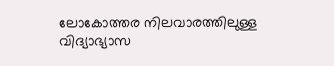ലോകോത്തര നിലവാരത്തിലുള്ള വിദ്യാഭ്യാസ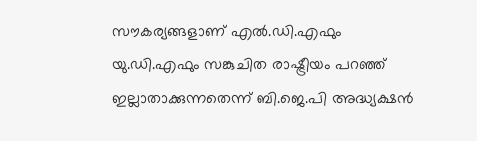സൗകര്യങ്ങളാണ് എൽ.ഡി.എഫും യു.ഡി.എഫും സങ്കുചിത രാഷ്ട്രീയം പറഞ്ഞ് ഇല്ലാതാക്കുന്നതെന്ന് ബി.ജെ.പി അദ്ധ്യക്ഷൻ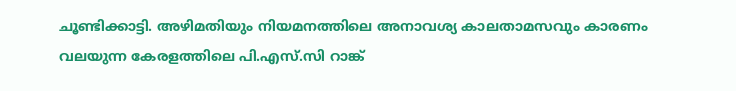ചൂണ്ടിക്കാട്ടി. അഴിമതിയും നിയമനത്തിലെ അനാവശ്യ കാലതാമസവും കാരണം വലയുന്ന കേരളത്തിലെ പി.എസ്.സി റാങ്ക്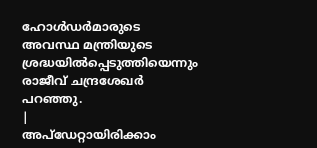ഹോൾഡർമാരുടെ അവസ്ഥ മന്ത്രിയുടെ ശ്രദ്ധയിൽപ്പെടുത്തിയെന്നും രാജീവ് ചന്ദ്രശേഖർ പറഞ്ഞു.
|
അപ്ഡേറ്റായിരിക്കാം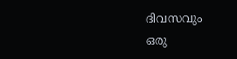ദിവസവും
ഒരു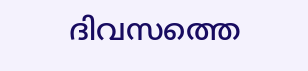ദിവസത്തെ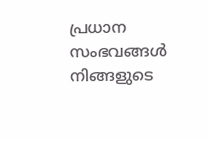പ്രധാന സംഭവങ്ങൾ നിങ്ങളുടെ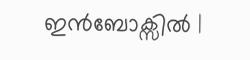ഇൻബോക്സിൽ |